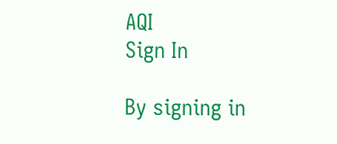AQI
Sign In

By signing in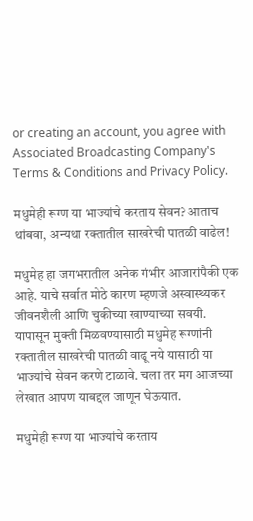or creating an account, you agree with Associated Broadcasting Company's Terms & Conditions and Privacy Policy.

मधुमेही रूग्ण या भाज्यांचे करताय सेवन? आताच थांबवा, अन्यथा रक्तातील साखरेची पातळी वाढेल!

मधुमेह हा जगभरातील अनेक गंभीर आजारांपैकी एक आहे. याचे सर्वात मोठे कारण म्हणजे अस्वास्थ्यकर जीवनशैली आणि चुकीच्या खाण्याच्या सवयी. यापासून मुक्ती मिळवण्यासाठी मधुमेह रूग्णांनी रक्तातील साखरेची पातळी वाढू नये यासाठी या भाज्यांचे सेवन करणे टाळावे. चला तर मग आजच्या लेखात आपण याबद्दल जाणून घेऊयात.

मधुमेही रूग्ण या भाज्यांचे करताय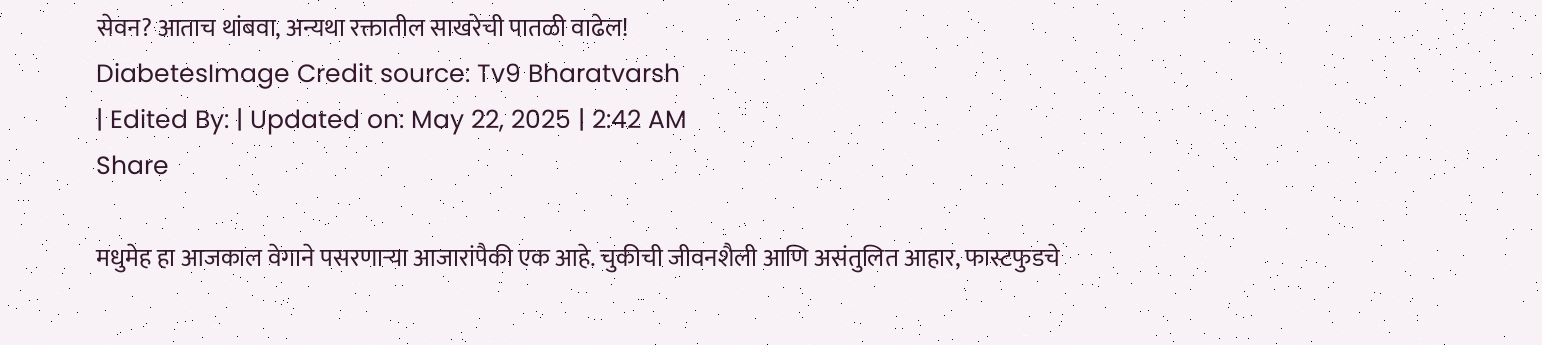सेवन? आताच थांबवा, अन्यथा रक्तातील साखरेची पातळी वाढेल!
DiabetesImage Credit source: Tv9 Bharatvarsh
| Edited By: | Updated on: May 22, 2025 | 2:42 AM
Share

मधुमेह हा आजकाल वेगाने पसरणाऱ्या आजारांपैकी एक आहे. चुकीची जीवनशैली आणि असंतुलित आहार, फास्टफुडचे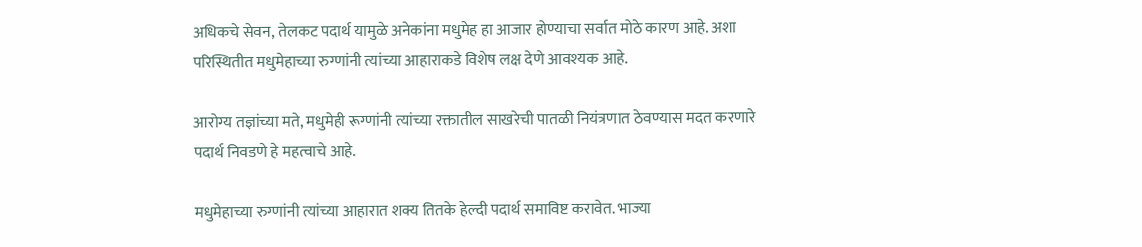अधिकचे सेवन, तेलकट पदार्थ यामुळे अनेकांना मधुमेह हा आजार होण्याचा सर्वात मोठे कारण आहे. अशा परिस्थितीत मधुमेहाच्या रुग्णांनी त्यांच्या आहाराकडे विशेष लक्ष देणे आवश्यक आहे.

आरोग्य तज्ञांच्या मते, मधुमेही रूग्णांनी त्यांच्या रक्तातील साखरेची पातळी नियंत्रणात ठेवण्यास मदत करणारे पदार्थ निवडणे हे महत्वाचे आहे.

मधुमेहाच्या रुग्णांनी त्यांच्या आहारात शक्य तितके हेल्दी पदार्थ समाविष्ट करावेत. भाज्या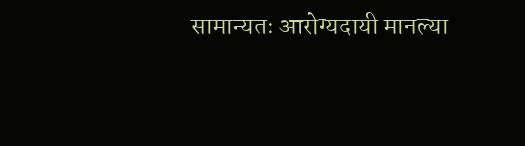सामान्यतः आरोग्यदायी मानल्या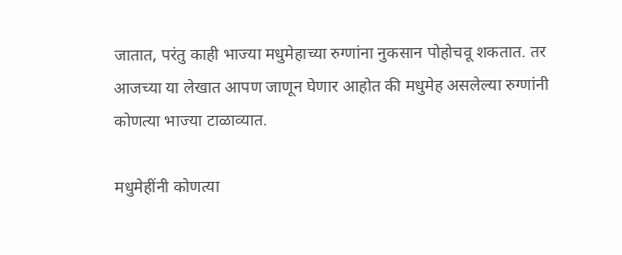जातात, परंतु काही भाज्या मधुमेहाच्या रुग्णांना नुकसान पोहोचवू शकतात. तर आजच्या या लेखात आपण जाणून घेणार आहोत की मधुमेह असलेल्या रुग्णांनी कोणत्या भाज्या टाळाव्यात.

मधुमेहींनी कोणत्या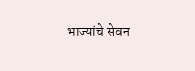भाज्यांचे सेवन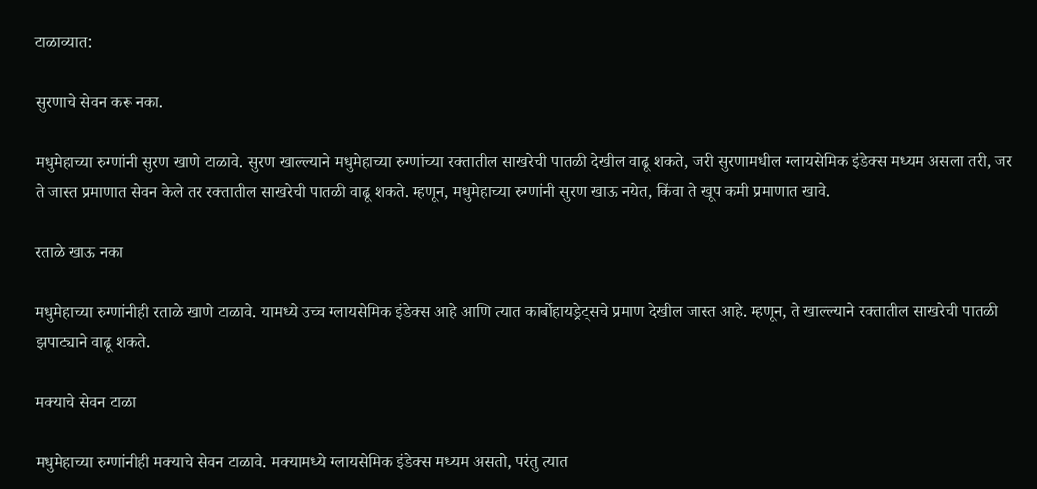टाळाव्यात:

सुरणाचे सेवन करू नका.

मधुमेहाच्या रुग्णांनी सुरण खाणे टाळावे. सुरण खाल्ल्याने मधुमेहाच्या रुग्णांच्या रक्तातील साखरेची पातळी देखील वाढू शकते, जरी सुरणामधील ग्लायसेमिक इंडेक्स मध्यम असला तरी, जर ते जास्त प्रमाणात सेवन केले तर रक्तातील साखरेची पातळी वाढू शकते. म्हणून, मधुमेहाच्या रुग्णांनी सुरण खाऊ नयेत, किंवा ते खूप कमी प्रमाणात खावे.

रताळे खाऊ नका

मधुमेहाच्या रुग्णांनीही रताळे खाणे टाळावे. यामध्ये उच्च ग्लायसेमिक इंडेक्स आहे आणि त्यात कार्बोहायड्रेट्सचे प्रमाण देखील जास्त आहे. म्हणून, ते खाल्ल्याने रक्तातील साखरेची पातळी झपाट्याने वाढू शकते.

मक्याचे सेवन टाळा

मधुमेहाच्या रुग्णांनीही मक्याचे सेवन टाळावे. मक्यामध्ये ग्लायसेमिक इंडेक्स मध्यम असतो, परंतु त्यात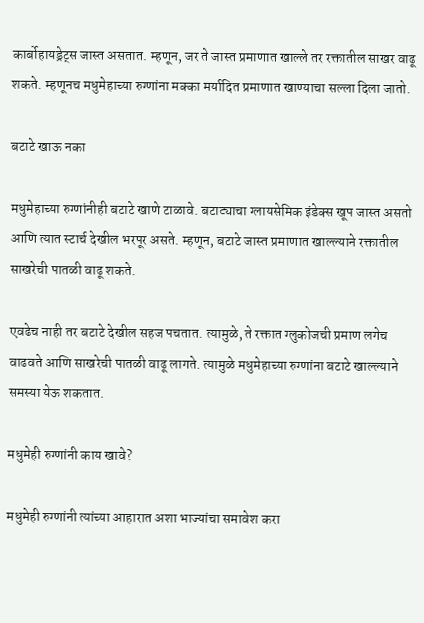कार्बोहायड्रेट्स जास्त असतात. म्हणून, जर ते जास्त प्रमाणात खाल्ले तर रक्तातील साखर वाढू शकते. म्हणूनच मधुमेहाच्या रुग्णांना मक्का मर्यादित प्रमाणात खाण्याचा सल्ला दिला जातो.

बटाटे खाऊ नका

मधुमेहाच्या रुग्णांनीही बटाटे खाणे टाळावे. बटाट्याचा ग्लायसेमिक इंडेक्स खूप जास्त असतो आणि त्यात स्टार्च देखील भरपूर असते. म्हणून, बटाटे जास्त प्रमाणात खाल्ल्याने रक्तातील साखरेची पातळी वाढू शकते.

एवढेच नाही तर बटाटे देखील सहज पचतात. त्यामुळे, ते रक्तात ग्लुकोजची प्रमाण लगेच वाढवते आणि साखरेची पातळी वाढू लागते. त्यामुळे मधुमेहाच्या रुग्णांना बटाटे खाल्ल्याने समस्या येऊ शकतात.

मधुमेही रुग्णांनी काय खावे?

मधुमेही रुग्णांनी त्यांच्या आहारात अशा भाज्यांचा समावेश करा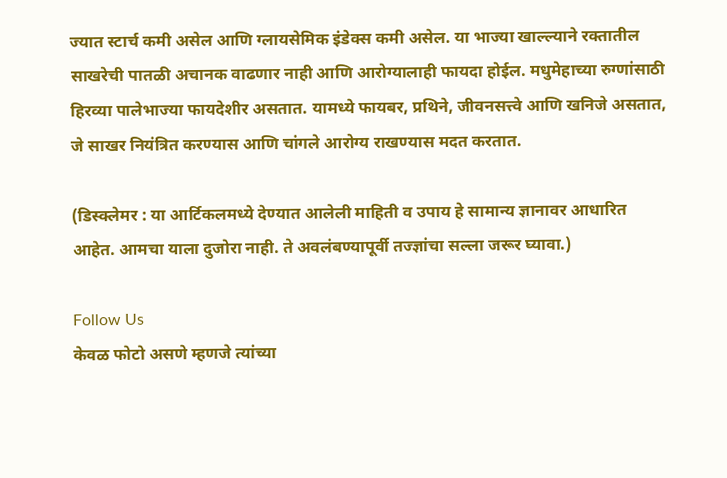ज्यात स्टार्च कमी असेल आणि ग्लायसेमिक इंडेक्स कमी असेल. या भाज्या खाल्ल्याने रक्तातील साखरेची पातळी अचानक वाढणार नाही आणि आरोग्यालाही फायदा होईल. मधुमेहाच्या रुग्णांसाठी हिरव्या पालेभाज्या फायदेशीर असतात. यामध्ये फायबर, प्रथिने, जीवनसत्त्वे आणि खनिजे असतात, जे साखर नियंत्रित करण्यास आणि चांगले आरोग्य राखण्यास मदत करतात.

(डिस्क्लेमर : या आर्टिकलमध्ये देण्यात आलेली माहिती व उपाय हे सामान्य ज्ञानावर आधारित आहेत. आमचा याला दुजोरा नाही. ते अवलंबण्यापूर्वी तज्ज्ञांचा सल्ला जरूर घ्यावा.)

Follow Us
केवळ फोटो असणे म्हणजे त्यांच्या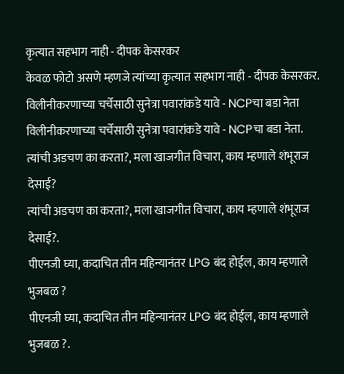कृत्यात सहभाग नाही - दीपक केसरकर
केवळ फोटो असणे म्हणजे त्यांच्या कृत्यात सहभाग नाही - दीपक केसरकर.
विलीनीकरणाच्या चर्चेसाठी सुनेत्रा पवारांकडे यावे - NCPचा बडा नेता
विलीनीकरणाच्या चर्चेसाठी सुनेत्रा पवारांकडे यावे - NCPचा बडा नेता.
त्यांची अडचण का करता?, मला खाजगीत विचारा, काय म्हणाले शंभूराज देसाई?
त्यांची अडचण का करता?, मला खाजगीत विचारा, काय म्हणाले शंभूराज देसाई?.
पीएनजी घ्या, कदाचित तीन महिन्यानंतर LPG बंद होईल, काय म्हणाले भुजबळ ?
पीएनजी घ्या, कदाचित तीन महिन्यानंतर LPG बंद होईल, काय म्हणाले भुजबळ ?.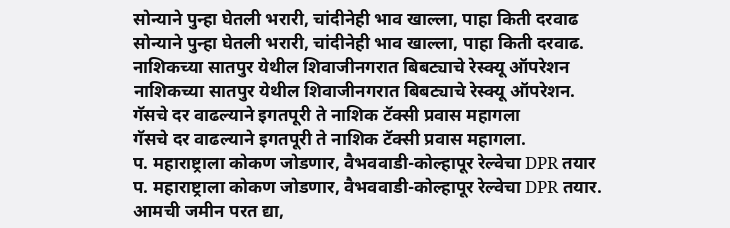सोन्याने पुन्हा घेतली भरारी, चांदीनेही भाव खाल्ला, पाहा किती दरवाढ
सोन्याने पुन्हा घेतली भरारी, चांदीनेही भाव खाल्ला, पाहा किती दरवाढ.
नाशिकच्या सातपुर येथील शिवाजीनगरात बिबट्याचे रेस्क्यू ऑपरेशन
नाशिकच्या सातपुर येथील शिवाजीनगरात बिबट्याचे रेस्क्यू ऑपरेशन.
गॅसचे दर वाढल्याने इगतपूरी ते नाशिक टॅक्सी प्रवास महागला
गॅसचे दर वाढल्याने इगतपूरी ते नाशिक टॅक्सी प्रवास महागला.
प. महाराष्ट्राला कोकण जोडणार, वैभववाडी-कोल्हापूर रेल्वेचा DPR तयार
प. महाराष्ट्राला कोकण जोडणार, वैभववाडी-कोल्हापूर रेल्वेचा DPR तयार.
आमची जमीन परत द्या,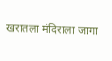खरातला मंदिराला जागा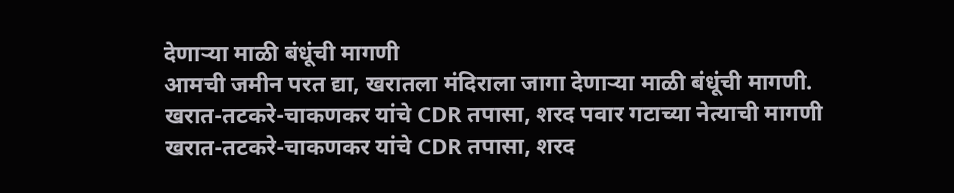देणाऱ्या माळी बंधूंची मागणी
आमची जमीन परत द्या, खरातला मंदिराला जागा देणाऱ्या माळी बंधूंची मागणी.
खरात-तटकरे-चाकणकर यांचे CDR तपासा, शरद पवार गटाच्या नेत्याची मागणी
खरात-तटकरे-चाकणकर यांचे CDR तपासा, शरद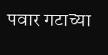पवार गटाच्या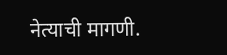नेत्याची मागणी.